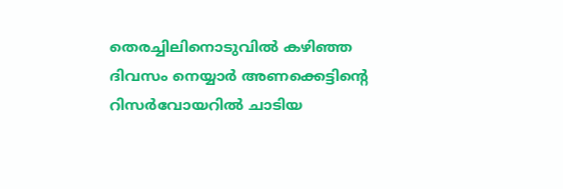തെരച്ചിലിനൊടുവിൽ കഴിഞ്ഞ ദിവസം നെയ്യാർ അണക്കെട്ടിന്റെ റിസർവോയറില്‍ ചാടിയ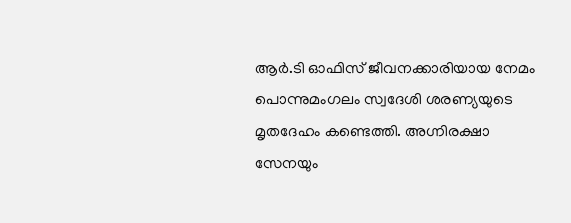ആർ.ടി ഓഫിസ് ജീവനക്കാരിയായ നേമം പൊന്നുമംഗലം സ്വദേശി ശരണ്യയുടെ മൃതദേഹം കണ്ടെത്തി. അഗ്നിരക്ഷാ സേനയും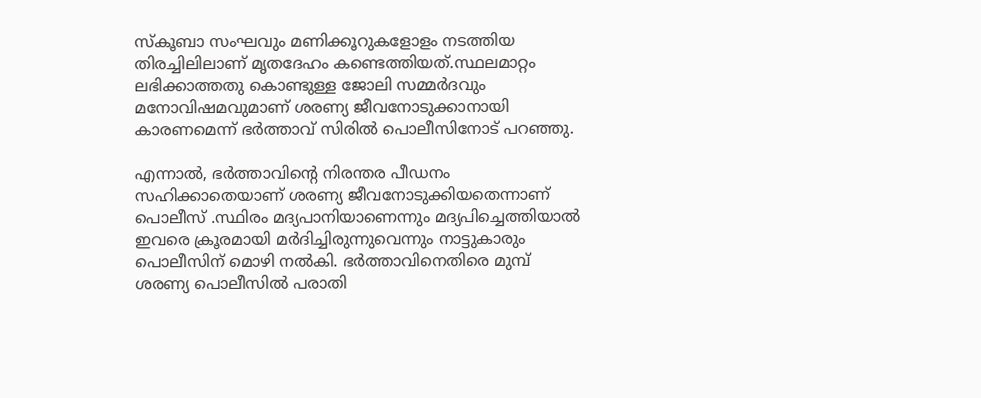സ്കൂബാ സംഘവും മണിക്കൂറുകളോളം നടത്തിയ തിരച്ചിലിലാണ് മൃതദേഹം കണ്ടെത്തിയത്.സ്ഥലമാറ്റം ലഭിക്കാത്തതു കൊണ്ടുള്ള ജോലി സമ്മർദവും മനോവിഷമവുമാണ് ശരണ്യ ജീവനോടുക്കാനായി കാരണമെന്ന് ഭർത്താവ് സിരില്‍ പൊലീസിനോട് പറഞ്ഞു.

എന്നാല്‍, ഭർത്താവിന്റെ നിരന്തര പീഡനം സഹിക്കാതെയാണ് ശരണ്യ ജീവനോടുക്കിയതെന്നാണ് പൊലീസ് .സ്ഥിരം മദ്യപാനിയാണെന്നും മദ്യപിച്ചെത്തിയാല്‍ ഇവരെ ക്രൂരമായി മർദിച്ചിരുന്നുവെന്നും നാട്ടുകാരും പൊലീസിന് മൊഴി നല്‍കി. ഭർത്താവിനെതിരെ മുമ്പ് ശരണ്യ പൊലീസില്‍ പരാതി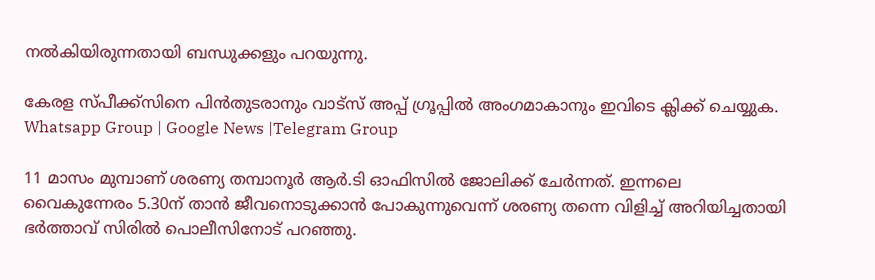നല്‍കിയിരുന്നതായി ബന്ധുക്കളും പറയുന്നു.

കേരള സ്പീക്ക്സിനെ പിൻതുടരാനും വാട്സ് അപ്പ് ഗ്രൂപ്പിൽ അംഗമാകാനും ഇവിടെ ക്ലിക്ക് ചെയ്യുക. Whatsapp Group | Google News |Telegram Group

11 മാസം മുമ്പാണ് ശരണ്യ തമ്പാനൂർ ആർ.ടി ഓഫിസില്‍ ജോലിക്ക് ചേർന്നത്. ഇന്നലെ വൈകുന്നേരം 5.30ന് താൻ ജീവനൊടുക്കാൻ പോകുന്നുവെന്ന് ശരണ്യ തന്നെ വിളിച്ച്‌ അറിയിച്ചതായി ഭർത്താവ് സിരില്‍ പൊലീസിനോട് പറഞ്ഞു.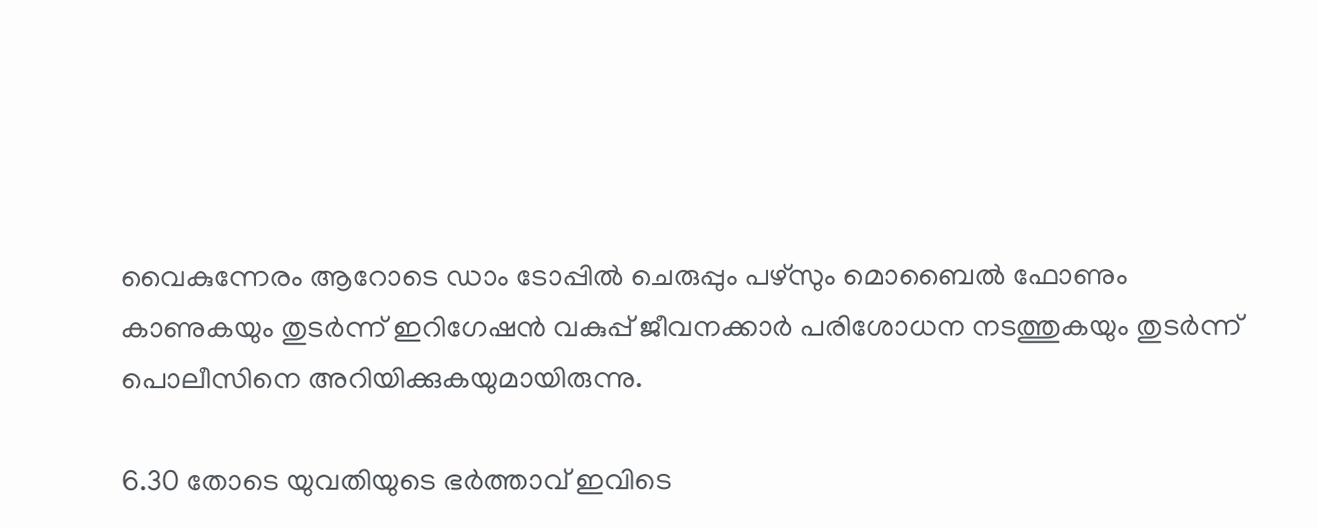വൈകുന്നേരം ആറോടെ ഡാം ടോപ്പില്‍ ചെരുപ്പും പഴ്സും മൊബൈല്‍ ഫോണും കാണുകയും തുടർന്ന് ഇറിഗേഷൻ വകുപ്പ് ജീവനക്കാർ പരിശോധന നടത്തുകയും തുടർന്ന് പൊലീസിനെ അറിയിക്കുകയുമായിരുന്നു.

6.30 തോടെ യുവതിയുടെ ഭർത്താവ് ഇവിടെ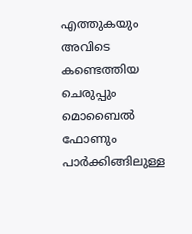എത്തുകയും അവിടെ കണ്ടെത്തിയ ചെരുപ്പും മൊബൈല്‍ ഫോണും പാർക്കിങ്ങിലുള്ള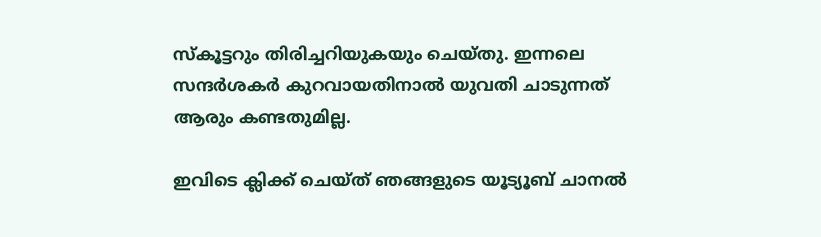സ്കൂട്ടറും തിരിച്ചറിയുകയും ചെയ്തു. ഇന്നലെ സന്ദർശകർ കുറവായതിനാല്‍ യുവതി ചാടുന്നത് ആരും കണ്ടതുമില്ല.

ഇവിടെ ക്ലിക്ക് ചെയ്ത് ഞങ്ങളുടെ യൂട്യൂബ് ചാനൽ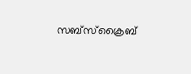സബ്സ്ക്രൈബ്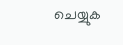ചെയ്യുക